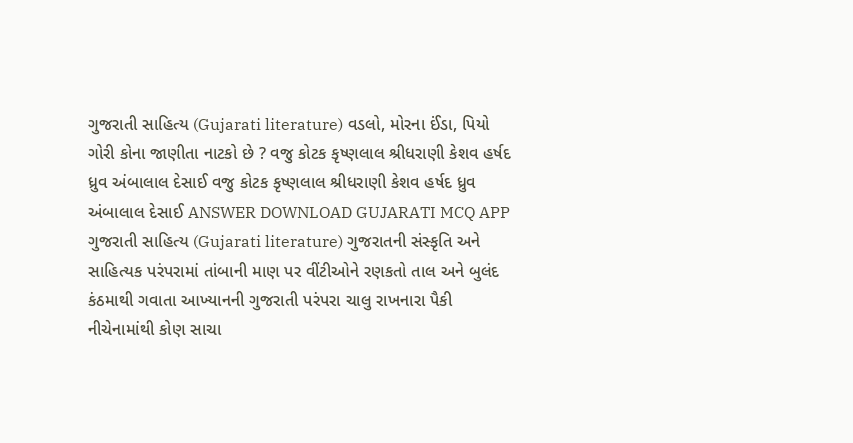ગુજરાતી સાહિત્ય (Gujarati literature) વડલો, મોરના ઈંડા, પિયો ગોરી કોના જાણીતા નાટકો છે ? વજુ કોટક કૃષ્ણલાલ શ્રીધરાણી કેશવ હર્ષદ ધ્રુવ અંબાલાલ દેસાઈ વજુ કોટક કૃષ્ણલાલ શ્રીધરાણી કેશવ હર્ષદ ધ્રુવ અંબાલાલ દેસાઈ ANSWER DOWNLOAD GUJARATI MCQ APP
ગુજરાતી સાહિત્ય (Gujarati literature) ગુજરાતની સંસ્કૃતિ અને સાહિત્યક પરંપરામાં તાંબાની માણ પર વીંટીઓને રણકતો તાલ અને બુલંદ કંઠમાથી ગવાતા આખ્યાનની ગુજરાતી પરંપરા ચાલુ રાખનારા પૈકી નીચેનામાંથી કોણ સાચા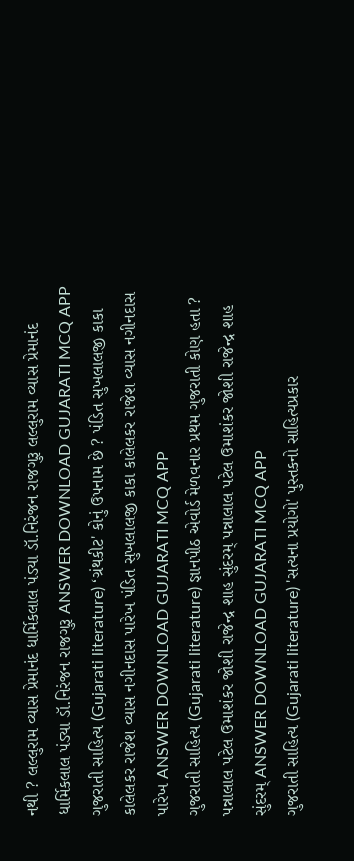નથી ? લલ્લુરામ વ્યાસ પ્રેમાનંદ ધાર્મિકલાલ પંડ્યા ડૉ.નિરંજન રાજગુરૂ લલ્લુરામ વ્યાસ પ્રેમાનંદ ધાર્મિકલાલ પંડ્યા ડૉ.નિરંજન રાજગુરૂ ANSWER DOWNLOAD GUJARATI MCQ APP
ગુજરાતી સાહિત્ય (Gujarati literature) ‘ગ્રંથકીટ' કોનું ઉપનામ છે ? પંડિત સુખલાલજી કાકા કાલેલકર રાજેશ વ્યાસ નગીનદાસ પારેખ પંડિત સુખલાલજી કાકા કાલેલકર રાજેશ વ્યાસ નગીનદાસ પારેખ ANSWER DOWNLOAD GUJARATI MCQ APP
ગુજરાતી સાહિત્ય (Gujarati literature) જ્ઞાનપીઠ એવોર્ડ મેળવનાર પ્રથમ ગુજરાતી કોણ હતા ? પન્નાલાલ પટેલ ઉમાશંકર જોશી રાજેન્દ્ર શાહ સુંદરમ્ પન્નાલાલ પટેલ ઉમાશંકર જોશી રાજેન્દ્ર શાહ સુંદરમ્ ANSWER DOWNLOAD GUJARATI MCQ APP
ગુજરાતી સાહિત્ય (Gujarati literature) 'સત્યના પ્રયોગો' પુસ્તકનો સાહિત્યપ્રકાર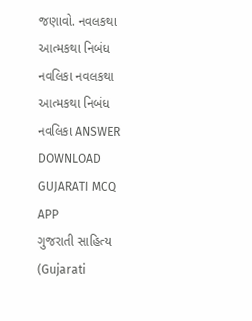જણાવો. નવલકથા આત્મકથા નિબંધ નવલિકા નવલકથા આત્મકથા નિબંધ નવલિકા ANSWER DOWNLOAD GUJARATI MCQ APP
ગુજરાતી સાહિત્ય (Gujarati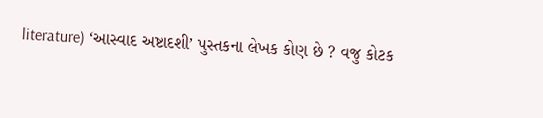literature) ‘આસ્વાદ અષ્ટાદશી’ પુસ્તકના લેખક કોણ છે ? વજુ કોટક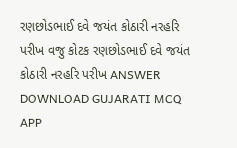રણછોડભાઈ દવે જયંત કોઠારી નરહરિ પરીખ વજુ કોટક રણછોડભાઈ દવે જયંત કોઠારી નરહરિ પરીખ ANSWER DOWNLOAD GUJARATI MCQ APP